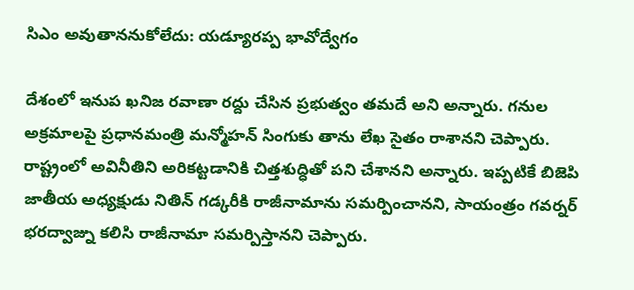సిఎం అవుతాననుకోలేదు: యడ్యూరప్ప భావోద్వేగం

దేశంలో ఇనుప ఖనిజ రవాణా రద్దు చేసిన ప్రభుత్వం తమదే అని అన్నారు. గనుల అక్రమాలపై ప్రధానమంత్రి మన్మోహన్ సింగుకు తాను లేఖ సైతం రాశానని చెప్పారు. రాష్ట్రంలో అవినీతిని అరికట్టడానికి చిత్తశుద్ధితో పని చేశానని అన్నారు. ఇప్పటికే బిజెపి జాతీయ అధ్యక్షుడు నితిన్ గడ్కరీకి రాజీనామాను సమర్పించానని, సాయంత్రం గవర్నర్ భరద్వాజ్ను కలిసి రాజీనామా సమర్పిస్తానని చెప్పారు.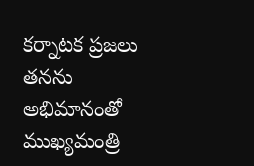కర్నాటక ప్రజలు తనను అభిమానంతో ముఖ్యమంత్రి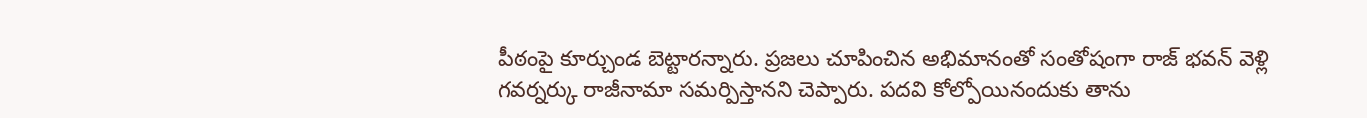పీఠంపై కూర్చుండ బెట్టారన్నారు. ప్రజలు చూపించిన అభిమానంతో సంతోషంగా రాజ్ భవన్ వెళ్లి గవర్నర్కు రాజీనామా సమర్పిస్తానని చెప్పారు. పదవి కోల్పోయినందుకు తాను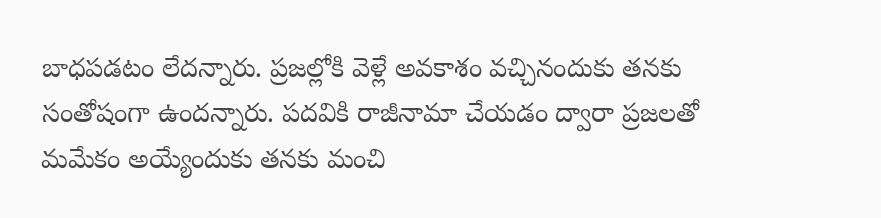బాధపడటం లేదన్నారు. ప్రజల్లోకి వెళ్లే అవకాశం వచ్చినందుకు తనకు సంతోషంగా ఉందన్నారు. పదవికి రాజీనామా చేయడం ద్వారా ప్రజలతో మమేకం అయ్యేందుకు తనకు మంచి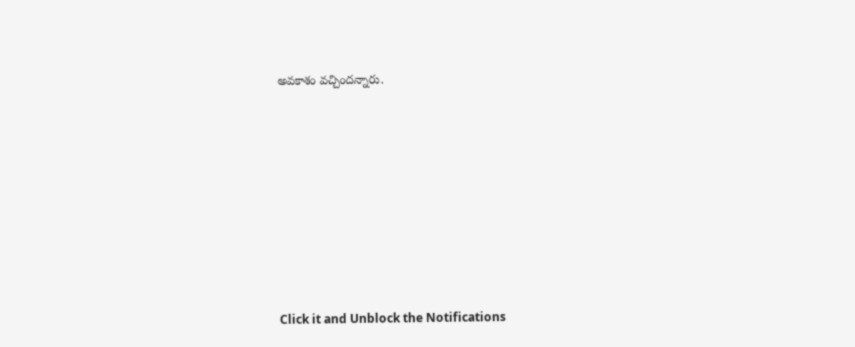అవకాశం వచ్చిందన్నారు.












Click it and Unblock the Notifications